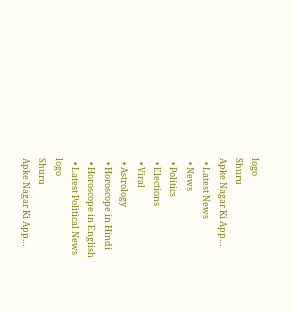logo
Shuru
Apke Nagar Ki App…
  • Latest News
  • News
  • Politics
  • Elections
  • Viral
  • Astrology
  • Horoscope in Hindi
  • Horoscope in English
  • Latest Political News
logo
Shuru
Apke Nagar Ki App…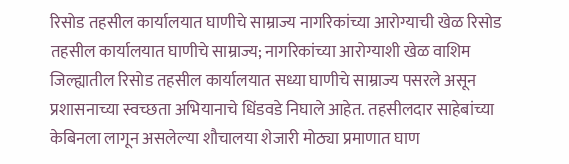रिसोड तहसील कार्यालयात घाणीचे साम्राज्य नागरिकांच्या आरोग्याची खेळ रिसोड तहसील कार्यालयात घाणीचे साम्राज्य; नागरिकांच्या आरोग्याशी खेळ वाशिम जिल्ह्यातील रिसोड तहसील कार्यालयात सध्या घाणीचे साम्राज्य पसरले असून प्रशासनाच्या स्वच्छता अभियानाचे धिंडवडे निघाले आहेत. तहसीलदार साहेबांच्या केबिनला लागून असलेल्या शौचालया शेजारी मोठ्या प्रमाणात घाण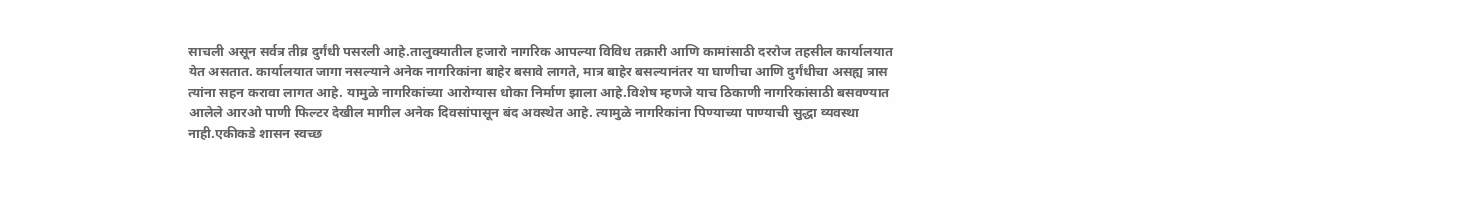साचली असून सर्वत्र तीव्र दुर्गंधी पसरली आहे.तालुक्यातील हजारो नागरिक आपल्या विविध तक्रारी आणि कामांसाठी दररोज तहसील कार्यालयात येत असतात. कार्यालयात जागा नसल्याने अनेक नागरिकांना बाहेर बसावे लागते, मात्र बाहेर बसल्यानंतर या घाणीचा आणि दुर्गंधीचा असह्य त्रास त्यांना सहन करावा लागत आहे. यामुळे नागरिकांच्या आरोग्यास धोका निर्माण झाला आहे.विशेष म्हणजे याच ठिकाणी नागरिकांसाठी बसवण्यात आलेले आरओ पाणी फिल्टर देखील मागील अनेक दिवसांपासून बंद अवस्थेत आहे. त्यामुळे नागरिकांना पिण्याच्या पाण्याची सुद्धा व्यवस्था नाही.एकीकडे शासन स्वच्छ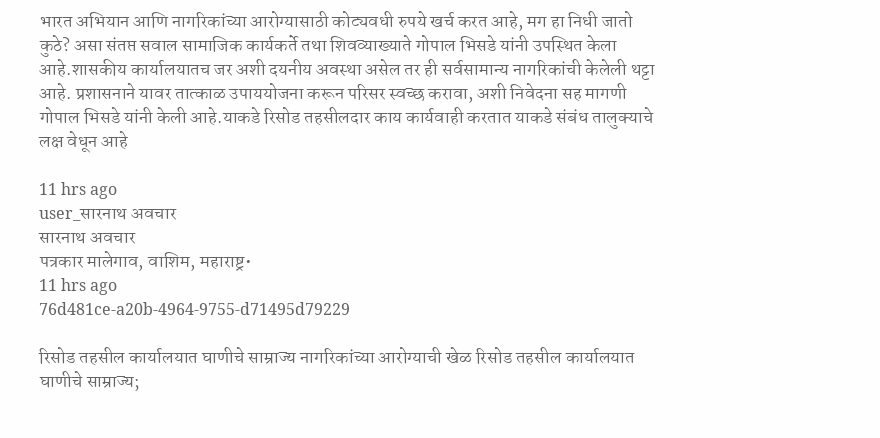भारत अभियान आणि नागरिकांच्या आरोग्यासाठी कोट्यवधी रुपये खर्च करत आहे, मग हा निधी जातो कुठे? असा संतप्त सवाल सामाजिक कार्यकर्ते तथा शिवव्याख्याते गोपाल भिसडे यांनी उपस्थित केला आहे.शासकीय कार्यालयातच जर अशी दयनीय अवस्था असेल तर ही सर्वसामान्य नागरिकांची केलेली थट्टा आहे. प्रशासनाने यावर तात्काळ उपाययोजना करून परिसर स्वच्छ करावा, अशी निवेदना सह मागणी गोपाल भिसडे यांनी केली आहे.याकडे रिसोड तहसीलदार काय कार्यवाही करतात याकडे संबंध तालुक्याचे लक्ष वेधून आहे

11 hrs ago
user_सारनाथ अवचार
सारनाथ अवचार
पत्रकार मालेगाव, वाशिम, महाराष्ट्र•
11 hrs ago
76d481ce-a20b-4964-9755-d71495d79229

रिसोड तहसील कार्यालयात घाणीचे साम्राज्य नागरिकांच्या आरोग्याची खेळ रिसोड तहसील कार्यालयात घाणीचे साम्राज्य;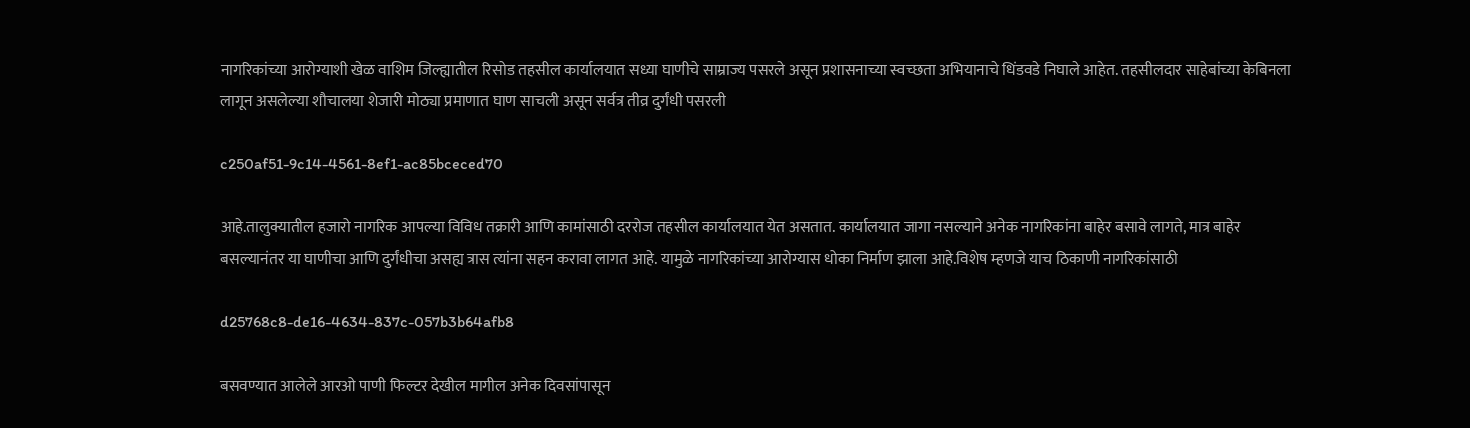नागरिकांच्या आरोग्याशी खेळ वाशिम जिल्ह्यातील रिसोड तहसील कार्यालयात सध्या घाणीचे साम्राज्य पसरले असून प्रशासनाच्या स्वच्छता अभियानाचे धिंडवडे निघाले आहेत. तहसीलदार साहेबांच्या केबिनला लागून असलेल्या शौचालया शेजारी मोठ्या प्रमाणात घाण साचली असून सर्वत्र तीव्र दुर्गंधी पसरली

c250af51-9c14-4561-8ef1-ac85bceced70

आहे.तालुक्यातील हजारो नागरिक आपल्या विविध तक्रारी आणि कामांसाठी दररोज तहसील कार्यालयात येत असतात. कार्यालयात जागा नसल्याने अनेक नागरिकांना बाहेर बसावे लागते, मात्र बाहेर बसल्यानंतर या घाणीचा आणि दुर्गंधीचा असह्य त्रास त्यांना सहन करावा लागत आहे. यामुळे नागरिकांच्या आरोग्यास धोका निर्माण झाला आहे.विशेष म्हणजे याच ठिकाणी नागरिकांसाठी

d25768c8-de16-4634-837c-057b3b64afb8

बसवण्यात आलेले आरओ पाणी फिल्टर देखील मागील अनेक दिवसांपासून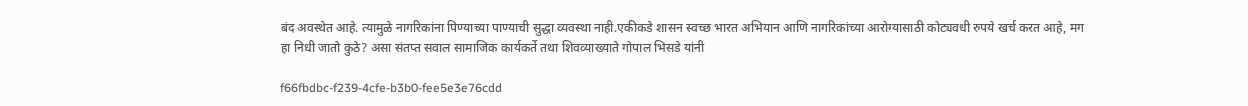बंद अवस्थेत आहे. त्यामुळे नागरिकांना पिण्याच्या पाण्याची सुद्धा व्यवस्था नाही.एकीकडे शासन स्वच्छ भारत अभियान आणि नागरिकांच्या आरोग्यासाठी कोट्यवधी रुपये खर्च करत आहे, मग हा निधी जातो कुठे? असा संतप्त सवाल सामाजिक कार्यकर्ते तथा शिवव्याख्याते गोपाल भिसडे यांनी

f66fbdbc-f239-4cfe-b3b0-fee5e3e76cdd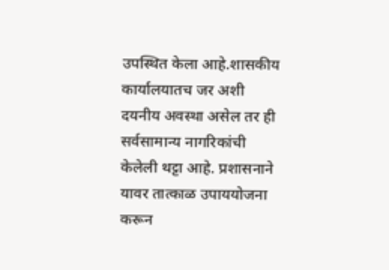उपस्थित केला आहे.शासकीय कार्यालयातच जर अशी दयनीय अवस्था असेल तर ही सर्वसामान्य नागरिकांची केलेली थट्टा आहे. प्रशासनाने यावर तात्काळ उपाययोजना करून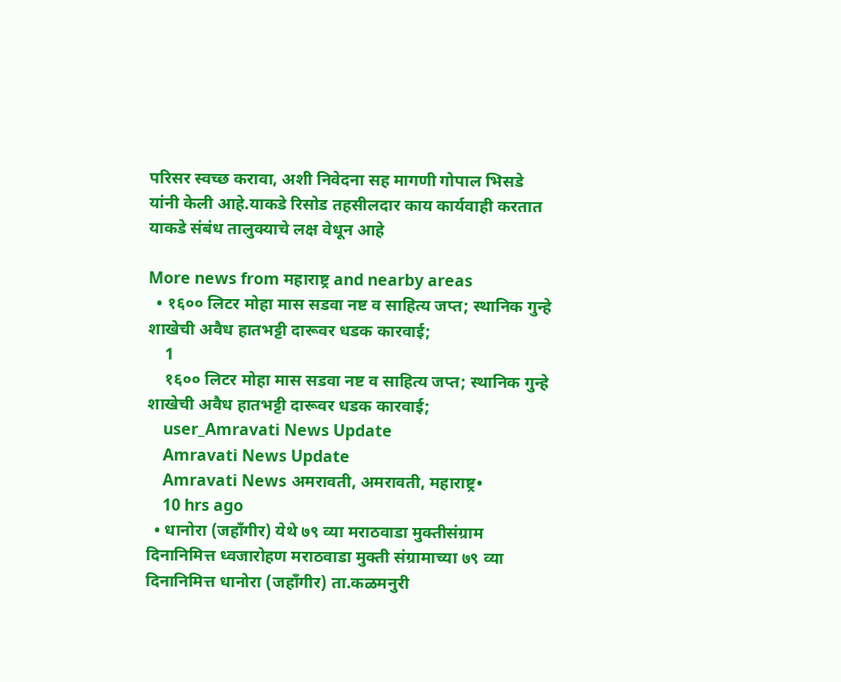परिसर स्वच्छ करावा, अशी निवेदना सह मागणी गोपाल भिसडे यांनी केली आहे.याकडे रिसोड तहसीलदार काय कार्यवाही करतात याकडे संबंध तालुक्याचे लक्ष वेधून आहे

More news from महाराष्ट्र and nearby areas
  • १६०० लिटर मोहा मास सडवा नष्ट व साहित्य जप्त; स्थानिक गुन्हे शाखेची अवैध हातभट्टी दारूवर धडक कारवाई;
    1
    १६०० लिटर मोहा मास सडवा नष्ट व साहित्य जप्त; स्थानिक गुन्हे शाखेची अवैध हातभट्टी दारूवर धडक कारवाई;
    user_Amravati News Update
    Amravati News Update
    Amravati News अमरावती, अमरावती, महाराष्ट्र•
    10 hrs ago
  • धानोरा (जहाँगीर) येथे ७९ व्या मराठवाडा मुक्तीसंग्राम दिनानिमित्त ध्वजारोहण मराठवाडा मुक्ती संग्रामाच्या ७९ व्या दिनानिमित्त धानोरा (जहाँगीर) ता.कळमनुरी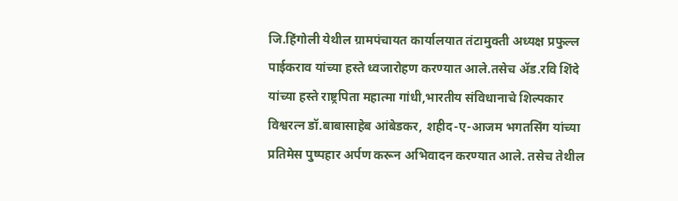जि.हिंगोली येथील ग्रामपंचायत कार्यालयात तंटामुक्ती अध्यक्ष प्रफुल्ल पाईकराव यांच्या हस्ते ध्वजारोहण करण्यात आले.तसेच ॲड.रवि शिंदे यांच्या हस्ते राष्ट्रपिता महात्मा गांधी,भारतीय संविधानाचे शिल्पकार विश्वरत्न डॉ.बाबासाहेब आंबेडकर, शहीद-ए-आजम भगतसिंग यांच्या प्रतिमेस पुष्पहार अर्पण करून अभिवादन करण्यात आले. तसेच तेथील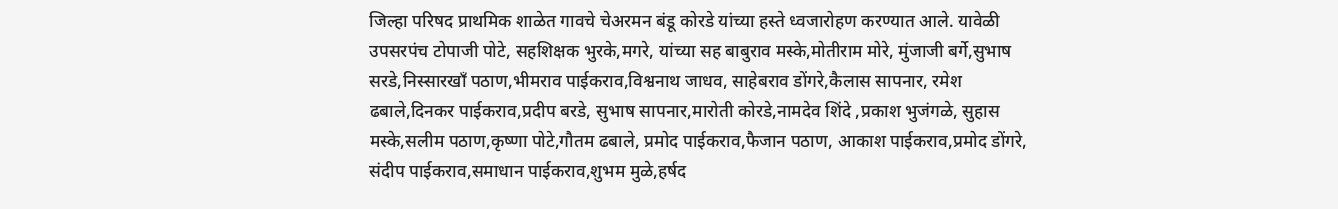जिल्हा परिषद प्राथमिक शाळेत गावचे चेअरमन बंडू कोरडे यांच्या हस्ते ध्वजारोहण करण्यात आले. यावेळी उपसरपंच टोपाजी पोटे, सहशिक्षक भुरके,मगरे, यांच्या सह बाबुराव मस्के,मोतीराम मोरे, मुंजाजी बर्गे,सुभाष सरडे,निस्सारखॉं पठाण,भीमराव पाईकराव,विश्वनाथ जाधव, साहेबराव डोंगरे,कैलास सापनार, रमेश ढबाले,दिनकर पाईकराव,प्रदीप बरडे, सुभाष सापनार,मारोती कोरडे,नामदेव शिंदे ,प्रकाश भुजंगळे, सुहास मस्के,सलीम पठाण,कृष्णा पोटे,गौतम ढबाले, प्रमोद पाईकराव,फैजान पठाण, आकाश पाईकराव,प्रमोद डोंगरे, संदीप पाईकराव,समाधान पाईकराव,शुभम मुळे,हर्षद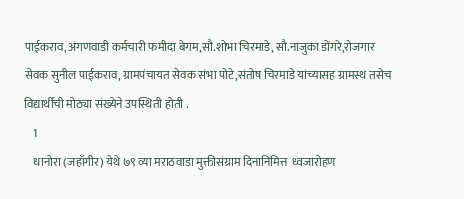पाईकराव,अंगणवाडी कर्मचारी फमीदा बेगम,सौ.शोभा चिरमाडे, सौ.नाजुका डोंगरे,रोजगार सेवक सुनील पाईकराव, ग्रामपंचायत सेवक संभा पोटे,संतोष चिरमाडे यांच्यासह ग्रामस्थ तसेच विद्यार्थीची मोठ्या संख्येने उपस्थिती होती .
    1
    धानोरा (जहाँगीर) येथे ७९ व्या मराठवाडा मुक्तीसंग्राम दिनानिमित्त  ध्वजारोहण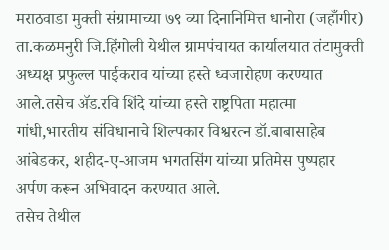मराठवाडा मुक्ती संग्रामाच्या ७९ व्या दिनानिमित्त धानोरा (जहाँगीर) ता.कळमनुरी जि.हिंगोली येथील ग्रामपंचायत कार्यालयात तंटामुक्ती अध्यक्ष प्रफुल्ल पाईकराव यांच्या हस्ते ध्वजारोहण करण्यात आले.तसेच ॲड.रवि शिंदे यांच्या हस्ते राष्ट्रपिता महात्मा गांधी,भारतीय संविधानाचे शिल्पकार विश्वरत्न डॉ.बाबासाहेब आंबेडकर, शहीद-ए-आजम भगतसिंग यांच्या प्रतिमेस पुष्पहार अर्पण करून अभिवादन करण्यात आले.
तसेच तेथील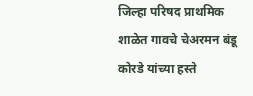जिल्हा परिषद प्राथमिक शाळेत गावचे चेअरमन बंडू कोरडे यांच्या हस्ते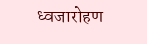ध्वजारोहण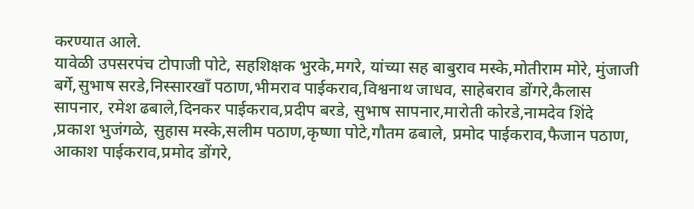करण्यात आले.
यावेळी उपसरपंच टोपाजी पोटे, सहशिक्षक भुरके,मगरे, यांच्या सह बाबुराव मस्के,मोतीराम मोरे, मुंजाजी बर्गे,सुभाष सरडे,निस्सारखॉं पठाण,भीमराव पाईकराव,विश्वनाथ जाधव, साहेबराव डोंगरे,कैलास सापनार, रमेश ढबाले,दिनकर पाईकराव,प्रदीप बरडे, सुभाष सापनार,मारोती कोरडे,नामदेव शिंदे ,प्रकाश भुजंगळे, सुहास मस्के,सलीम पठाण,कृष्णा पोटे,गौतम ढबाले, प्रमोद पाईकराव,फैजान पठाण, आकाश पाईकराव,प्रमोद डोंगरे,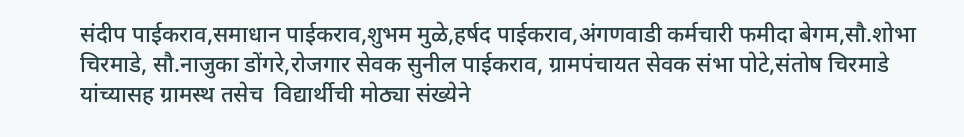संदीप पाईकराव,समाधान पाईकराव,शुभम मुळे,हर्षद पाईकराव,अंगणवाडी कर्मचारी फमीदा बेगम,सौ.शोभा चिरमाडे, सौ.नाजुका डोंगरे,रोजगार सेवक सुनील पाईकराव, ग्रामपंचायत सेवक संभा पोटे,संतोष चिरमाडे यांच्यासह ग्रामस्थ तसेच  विद्यार्थीची मोठ्या संख्येने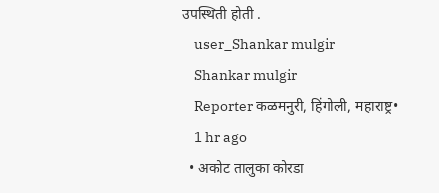उपस्थिती होती .
    user_Shankar mulgir
    Shankar mulgir
    Reporter कळमनुरी, हिंगोली, महाराष्ट्र•
    1 hr ago
  • अकोट तालुका कोरडा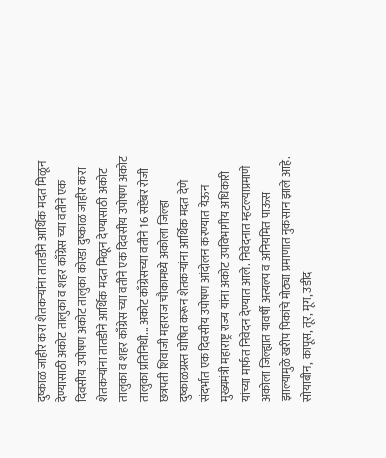दुष्काळ जाहीर करा शेतकऱ्यांना तातडीने आर्थिक मदत मिळून देण्यासाठी अकोट तालुका व शहर काँग्रेस च्या वतीने एक दिवसीय उपोषण अकोट तालुका कोरडा दुष्काळ जाहीर करा शेतकऱ्यांना तातडीने आर्थिक मदत मिळून देण्यासाठी अकोट तालुका व शहर काँग्रेस च्या वतीने एक दिवसीय उपोषण अकोट तालुका प्रतिनिधी... अकोट काँग्रेसच्या वतीने 16 सप्टेंबर रोजी छत्रपती शिवाजी महाराज चौकामध्ये अकोला जिल्हा दुष्काळग्रस्त घोषित करून शेतकऱ्यांना आर्थिक मदत देणे संदर्भात एक दिवसीय उपोषण आंदोलन करण्यात येऊन मुख्यमंत्री महाराष्ट्र राज्य यांना अकोट उपविभागीय अधिकारी यांच्या मार्फत निवेदन देण्यात आले. निवेदनात म्हटल्याप्रमाणे अकोला जिल्ह्यात यावर्षी अत्यल्प व अनियमित पाऊस झाल्यामुळे खरीप पिकांचे मोठ्या प्रमाणात नुकसान झाले आहे. सोयाबीन, कापूस, तूर, मूग, उडीद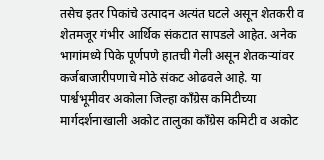तसेच इतर पिकांचे उत्पादन अत्यंत घटले असून शेतकरी व शेतमजूर गंभीर आर्थिक संकटात सापडले आहेत. अनेक भागांमध्ये पिके पूर्णपणे हातची गेली असून शेतकऱ्यांवर कर्जबाजारीपणाचे मोठे संकट ओढवले आहे. या पार्श्वभूमीवर अकोला जिल्हा काँग्रेस कमिटीच्या मार्गदर्शनाखाली अकोट तालुका काँग्रेस कमिटी व अकोट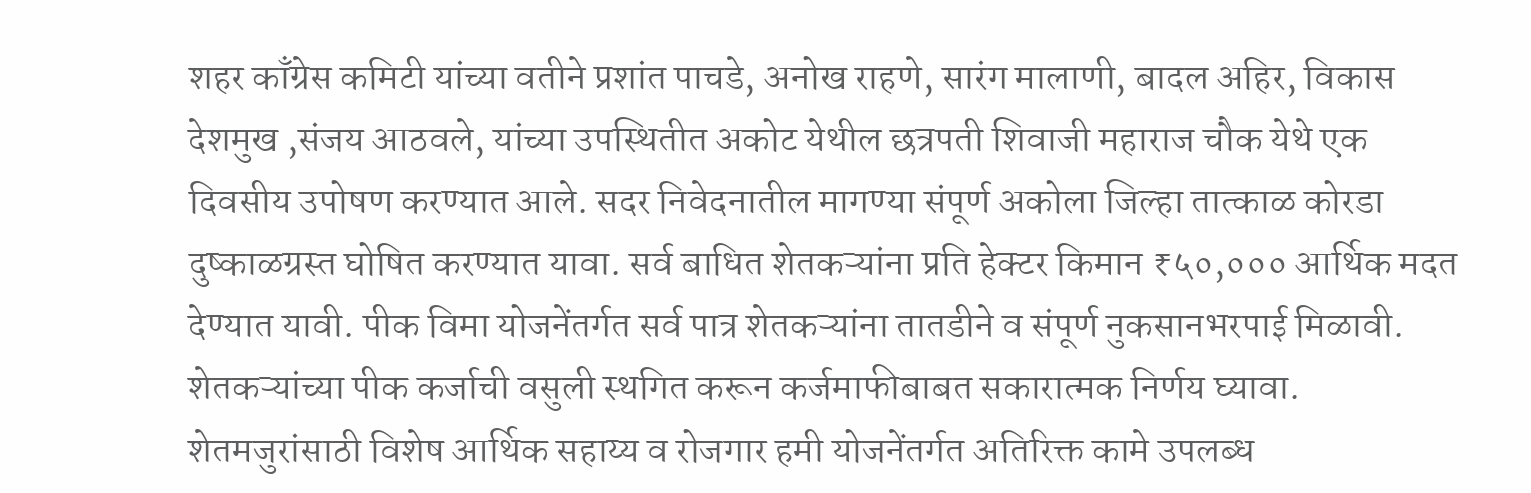शहर काँग्रेस कमिटी यांच्या वतीने प्रशांत पाचडे, अनोख राहणे, सारंग मालाणी, बादल अहिर, विकास देशमुख ,संजय आठवले, यांच्या उपस्थितीत अकोट येथील छत्रपती शिवाजी महाराज चौक येथे एक दिवसीय उपोषण करण्यात आले. सदर निवेदनातील मागण्या संपूर्ण अकोला जिल्हा तात्काळ कोरडा दुष्काळग्रस्त घोषित करण्यात यावा. सर्व बाधित शेतकऱ्यांना प्रति हेक्टर किमान ₹५०,००० आर्थिक मदत देण्यात यावी. पीक विमा योजनेंतर्गत सर्व पात्र शेतकऱ्यांना तातडीने व संपूर्ण नुकसानभरपाई मिळावी. शेतकऱ्यांच्या पीक कर्जाची वसुली स्थगित करून कर्जमाफीबाबत सकारात्मक निर्णय घ्यावा. शेतमजुरांसाठी विशेष आर्थिक सहाय्य व रोजगार हमी योजनेंतर्गत अतिरिक्त कामे उपलब्ध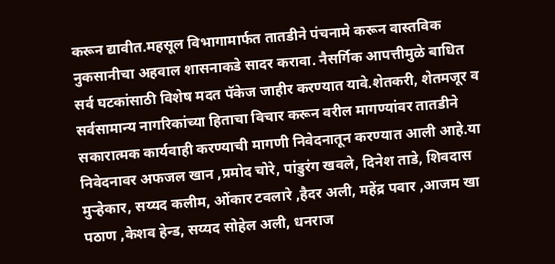करून द्यावीत.महसूल विभागामार्फत तातडीने पंचनामे करून वास्तविक नुकसानीचा अहवाल शासनाकडे सादर करावा. नैसर्गिक आपत्तीमुळे बाधित सर्व घटकांसाठी विशेष मदत पॅकेज जाहीर करण्यात यावे.शेतकरी, शेतमजूर व सर्वसामान्य नागरिकांच्या हिताचा विचार करून वरील मागण्यांवर तातडीने सकारात्मक कार्यवाही करण्याची मागणी निवेदनातून करण्यात आली आहे.या निवेदनावर अफजल खान ,प्रमोद चोरे, पांडुरंग खवले, दिनेश ताडे, शिवदास मुऱ्हेकार, सय्यद कलीम, ओंकार टवलारे ,हैदर अली, महेंद्र पवार ,आजम खा पठाण ,केशव हेन्ड, सय्यद सोहेल अली, धनराज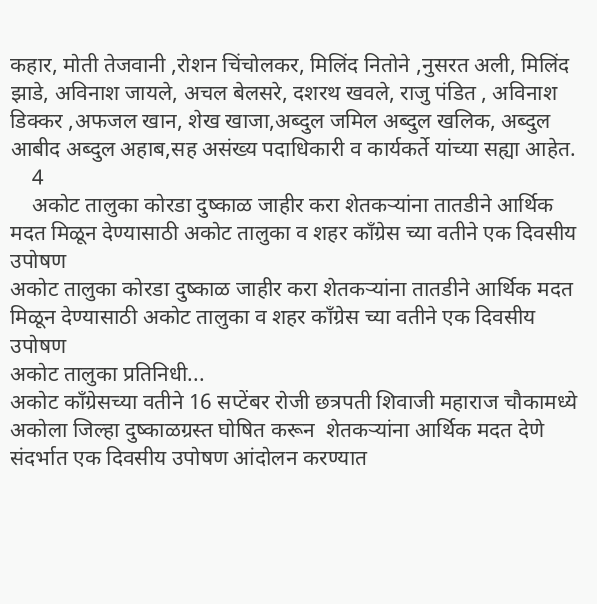कहार, मोती तेजवानी ,रोशन चिंचोलकर, मिलिंद नितोने ,नुसरत अली, मिलिंद झाडे, अविनाश जायले, अचल बेलसरे, दशरथ खवले, राजु पंडित , अविनाश डिक्कर ,अफजल खान, शेख खाजा,अब्दुल जमिल अब्दुल खलिक, अब्दुल आबीद अब्दुल अहाब,सह असंख्य पदाधिकारी व कार्यकर्ते यांच्या सह्या आहेत.
    4
    अकोट तालुका कोरडा दुष्काळ जाहीर करा शेतकऱ्यांना तातडीने आर्थिक मदत मिळून देण्यासाठी अकोट तालुका व शहर काँग्रेस च्या वतीने एक दिवसीय उपोषण
अकोट तालुका कोरडा दुष्काळ जाहीर करा शेतकऱ्यांना तातडीने आर्थिक मदत मिळून देण्यासाठी अकोट तालुका व शहर काँग्रेस च्या वतीने एक दिवसीय उपोषण
अकोट तालुका प्रतिनिधी...
अकोट काँग्रेसच्या वतीने 16 सप्टेंबर रोजी छत्रपती शिवाजी महाराज चौकामध्ये अकोला जिल्हा दुष्काळग्रस्त घोषित करून  शेतकऱ्यांना आर्थिक मदत देणे संदर्भात एक दिवसीय उपोषण आंदोलन करण्यात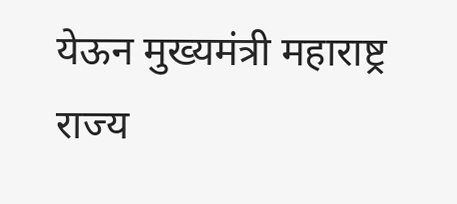येऊन मुख्यमंत्री महाराष्ट्र राज्य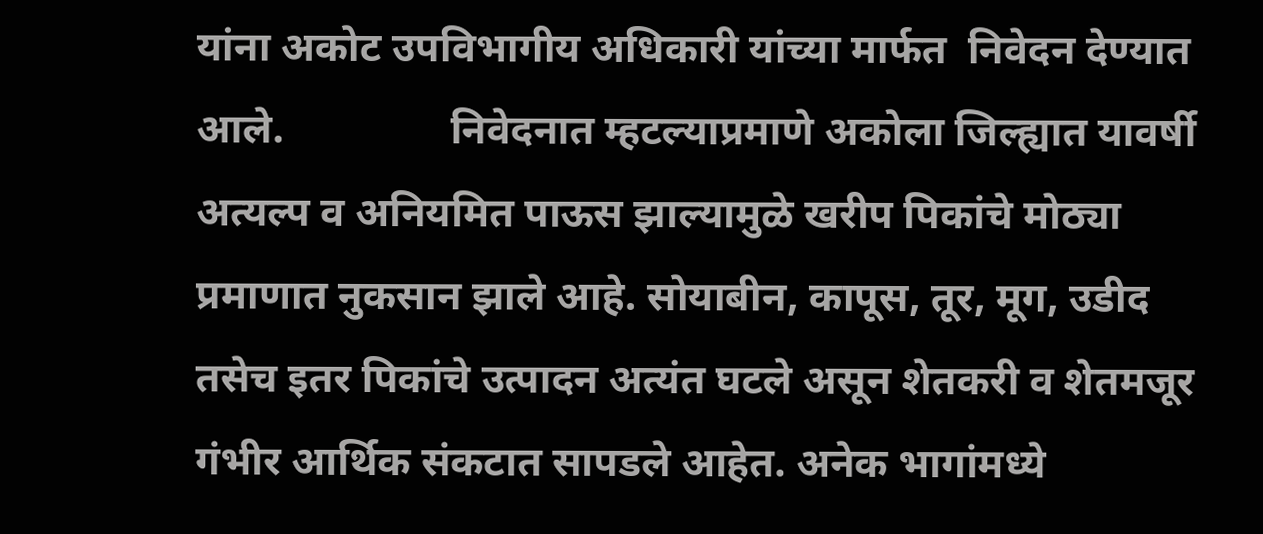यांना अकोट उपविभागीय अधिकारी यांच्या मार्फत  निवेदन देण्यात आले.                निवेदनात म्हटल्याप्रमाणे अकोला जिल्ह्यात यावर्षी अत्यल्प व अनियमित पाऊस झाल्यामुळे खरीप पिकांचे मोठ्या प्रमाणात नुकसान झाले आहे. सोयाबीन, कापूस, तूर, मूग, उडीद तसेच इतर पिकांचे उत्पादन अत्यंत घटले असून शेतकरी व शेतमजूर गंभीर आर्थिक संकटात सापडले आहेत. अनेक भागांमध्ये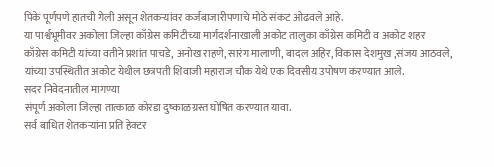पिके पूर्णपणे हातची गेली असून शेतकऱ्यांवर कर्जबाजारीपणाचे मोठे संकट ओढवले आहे.
या पार्श्वभूमीवर अकोला जिल्हा काँग्रेस कमिटीच्या मार्गदर्शनाखाली अकोट तालुका काँग्रेस कमिटी व अकोट शहर काँग्रेस कमिटी यांच्या वतीने प्रशांत पाचडे, अनोख राहणे, सारंग मालाणी, बादल अहिर, विकास देशमुख ,संजय आठवले, यांच्या उपस्थितीत अकोट येथील छत्रपती शिवाजी महाराज चौक येथे एक दिवसीय उपोषण करण्यात आले.
सदर निवेदनातील मागण्या
संपूर्ण अकोला जिल्हा तात्काळ कोरडा दुष्काळग्रस्त घोषित करण्यात यावा.
सर्व बाधित शेतकऱ्यांना प्रति हेक्टर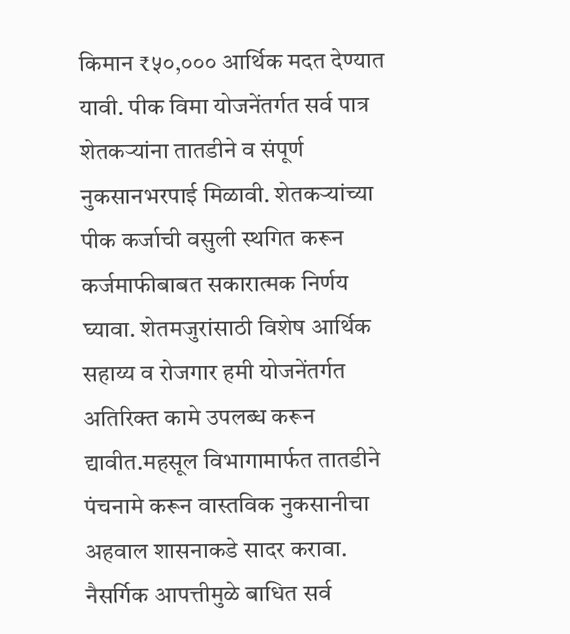किमान ₹५०,००० आर्थिक मदत देण्यात यावी. पीक विमा योजनेंतर्गत सर्व पात्र शेतकऱ्यांना तातडीने व संपूर्ण नुकसानभरपाई मिळावी. शेतकऱ्यांच्या पीक कर्जाची वसुली स्थगित करून कर्जमाफीबाबत सकारात्मक निर्णय घ्यावा. शेतमजुरांसाठी विशेष आर्थिक सहाय्य व रोजगार हमी योजनेंतर्गत अतिरिक्त कामे उपलब्ध करून द्यावीत.महसूल विभागामार्फत तातडीने पंचनामे करून वास्तविक नुकसानीचा अहवाल शासनाकडे सादर करावा. नैसर्गिक आपत्तीमुळे बाधित सर्व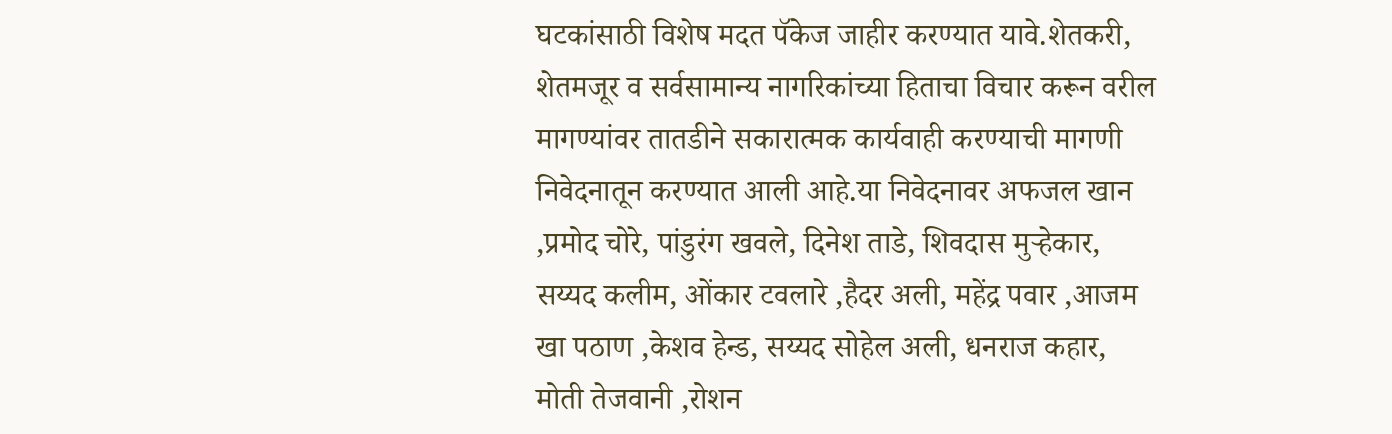घटकांसाठी विशेष मदत पॅकेज जाहीर करण्यात यावे.शेतकरी, शेतमजूर व सर्वसामान्य नागरिकांच्या हिताचा विचार करून वरील मागण्यांवर तातडीने सकारात्मक कार्यवाही करण्याची मागणी निवेदनातून करण्यात आली आहे.या निवेदनावर अफजल खान ,प्रमोद चोरे, पांडुरंग खवले, दिनेश ताडे, शिवदास मुऱ्हेकार, सय्यद कलीम, ओंकार टवलारे ,हैदर अली, महेंद्र पवार ,आजम खा पठाण ,केशव हेन्ड, सय्यद सोहेल अली, धनराज कहार, मोती तेजवानी ,रोशन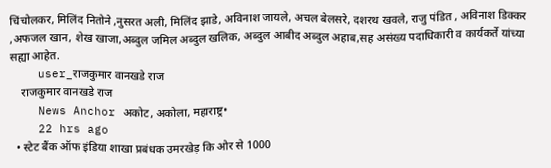चिंचोलकर, मिलिंद नितोने ,नुसरत अली, मिलिंद झाडे, अविनाश जायले, अचल बेलसरे, दशरथ खवले, राजु पंडित , अविनाश डिक्कर ,अफजल खान, शेख खाजा,अब्दुल जमिल अब्दुल खलिक, अब्दुल आबीद अब्दुल अहाब,सह असंख्य पदाधिकारी व कार्यकर्ते यांच्या सह्या आहेत.
    user_राजकुमार वानखडे राज
    राजकुमार वानखडे राज
    News Anchor अकोट, अकोला, महाराष्ट्र•
    22 hrs ago
  • स्टेट बैंक ऑफ इंडिया शाखा प्रबंधक उमरखेड़ कि ओर से 1000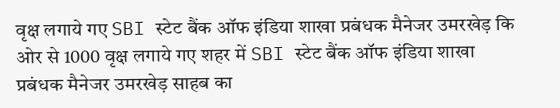वृक्ष लगाये गए SBI स्टेट बैंक ऑफ इंडिया शाखा प्रबंधक मैनेजर उमरखेड़ कि ओर से 1000 वृक्ष लगाये गए शहर में SBI स्टेट बैंक ऑफ इंडिया शाखा प्रबंधक मैनेजर उमरखेड़ साहब का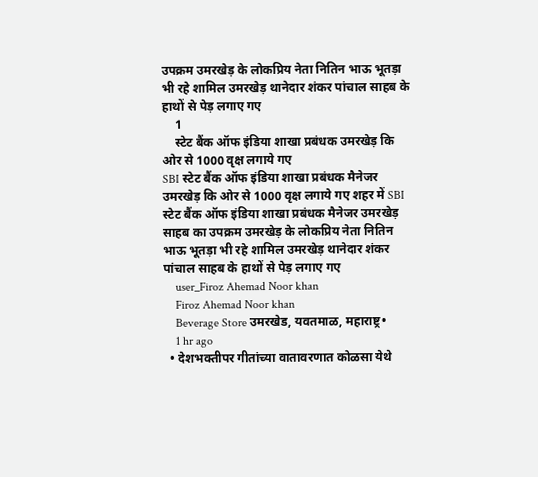उपक्रम उमरखेड़ के लोकप्रिय नेता नितिन भाऊ भूतड़ा भी रहे शामिल उमरखेड़ थानेदार शंकर पांचाल साहब के हाथों से पेड़ लगाए गए
    1
    स्टेट बैंक ऑफ इंडिया शाखा प्रबंधक उमरखेड़ कि ओर से 1000 वृक्ष लगाये गए
SBI स्टेट बैंक ऑफ इंडिया शाखा प्रबंधक मैनेजर उमरखेड़ कि ओर से 1000 वृक्ष लगाये गए शहर में SBI स्टेट बैंक ऑफ इंडिया शाखा प्रबंधक मैनेजर उमरखेड़ साहब का उपक्रम उमरखेड़ के लोकप्रिय नेता नितिन भाऊ भूतड़ा भी रहे शामिल उमरखेड़ थानेदार शंकर पांचाल साहब के हाथों से पेड़ लगाए गए
    user_Firoz Ahemad Noor khan
    Firoz Ahemad Noor khan
    Beverage Store उमरखेड, यवतमाळ, महाराष्ट्र•
    1 hr ago
  • देशभक्तीपर गीतांच्या वातावरणात कोळसा येथे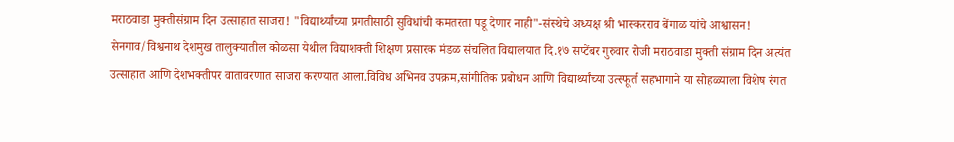मराठवाडा मुक्तीसंग्राम दिन उत्साहात साजरा! "विद्यार्थ्यांच्या प्रगतीसाठी सुविधांची कमतरता पडू देणार नाही"-संस्थेचे अध्यक्ष श्री भास्करराव बेंगाळ यांचे आश्वासन! सेनगाव/विश्वनाथ देशमुख तालुक्यातील कोळसा येथील विद्याशक्ती शिक्षण प्रसारक मंडळ संचलित विद्यालयात दि.१७ सप्टेंबर गुरुवार रोजी मराठवाडा मुक्ती संग्राम दिन अत्यंत उत्साहात आणि देशभक्तीपर वातावरणात साजरा करण्यात आला.विविध अभिनव उपक्रम,सांगीतिक प्रबोधन आणि विद्यार्थ्यांच्या उत्स्फूर्त सहभागाने या सोहळ्याला विशेष रंगत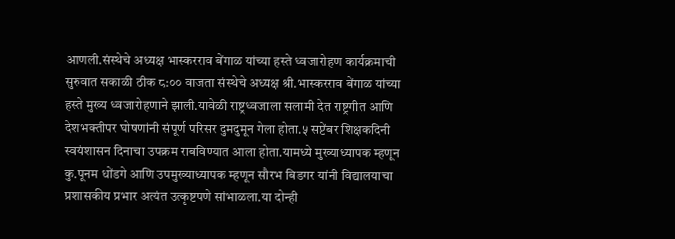आणली.संस्थेचे अध्यक्ष भास्करराव बेंगाळ यांच्या हस्ते ध्वजारोहण कार्यक्रमाची सुरुवात सकाळी ठीक ८:०० वाजता संस्थेचे अध्यक्ष श्री.भास्करराव बेंगाळ यांच्या हस्ते मुख्य ध्वजारोहणाने झाली.यावेळी राष्ट्रध्वजाला सलामी देत राष्ट्रगीत आणि देशभक्तीपर घोषणांनी संपूर्ण परिसर दुमदुमून गेला होता.५ सप्टेंबर शिक्षकदिनी स्वयंशासन दिनाचा उपक्रम राबविण्यात आला होता.यामध्ये मुख्याध्यापक म्हणून कु.पूनम धोंडगे आणि उपमुख्याध्यापक म्हणून सौरभ बिडगर यांनी विद्यालयाचा प्रशासकीय प्रभार अत्यंत उत्कृष्टपणे सांभाळला.या दोन्ही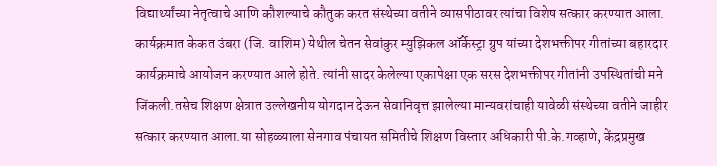विद्यार्थ्यांच्या नेतृत्वाचे आणि कौशल्याचे कौतुक करत संस्थेच्या वतीने व्यासपीठावर त्यांचा विशेष सत्कार करण्यात आला. कार्यक्रमात केकत उंबरा (जि. वाशिम) येथील चेतन सेवांकुर म्युझिकल ऑर्केस्ट्रा ग्रुप यांच्या देशभक्तीपर गीतांच्या बहारदार कार्यक्रमाचे आयोजन करण्यात आले होते. त्यांनी सादर केलेल्या एकापेक्षा एक सरस देशभक्तीपर गीतांनी उपस्थितांची मने जिंकली.तसेच शिक्षण क्षेत्रात उल्लेखनीय योगदान देऊन सेवानिवृत्त झालेल्या मान्यवरांचाही यावेळी संस्थेच्या वतीने जाहीर सत्कार करण्यात आला.या सोहळ्याला सेनगाव पंचायत समितीचे शिक्षण विस्तार अधिकारी पी.के.गव्हाणे, केंद्रप्रमुख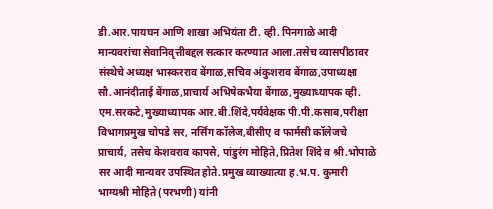डी.आर.पायघन आणि शाखा अभियंता टी. व्ही. पिनगाळे आदी मान्यवरांचा सेवानिवृत्तीबद्दल सत्कार करण्यात आला.तसेच व्यासपीठावर संस्थेचे अध्यक्ष भास्करराव बेंगाळ,सचिव अंकुशराव बेंगाळ,उपाध्यक्षा सौ.आनंदीताई बेंगाळ,प्राचार्य अभिषेकभैया बेंगाळ,मुख्याध्यापक व्ही. एम.सरकटे,मुख्याध्यापक आर.बी.शिंदे,पर्यवेक्षक पी.पी.कसाब,परीक्षा विभागप्रमुख चोपडे सर, नर्सिंग कॉलेज,बीसीए व फार्मसी कॉलेजचे प्राचार्य, तसेच केशवराव कापसे, पांडुरंग मोहिते,प्रितेश शिंदे व श्री.भोपाळे सर आदी मान्यवर उपस्थित होते.प्रमुख व्याख्यात्या ह.भ.प. कुमारी भाग्यश्री मोहिते (परभणी) यांनी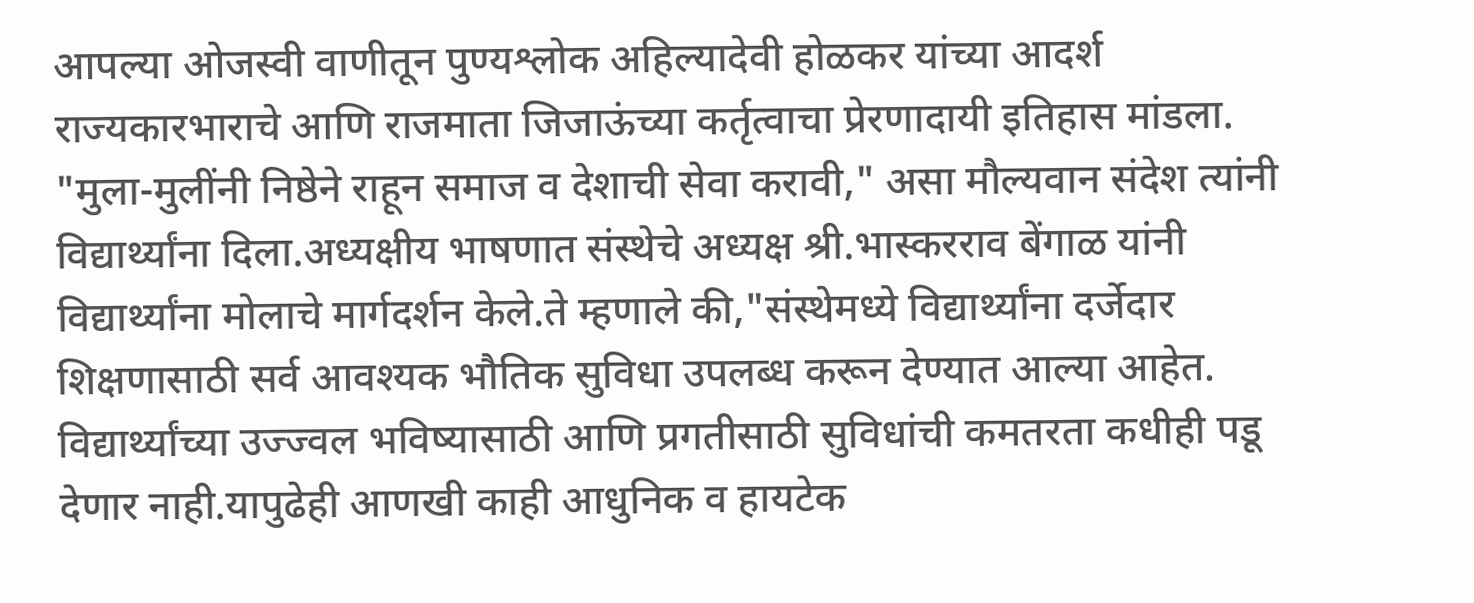आपल्या ओजस्वी वाणीतून पुण्यश्लोक अहिल्यादेवी होळकर यांच्या आदर्श राज्यकारभाराचे आणि राजमाता जिजाऊंच्या कर्तृत्वाचा प्रेरणादायी इतिहास मांडला. "मुला-मुलींनी निष्ठेने राहून समाज व देशाची सेवा करावी," असा मौल्यवान संदेश त्यांनी विद्यार्थ्यांना दिला.अध्यक्षीय भाषणात संस्थेचे अध्यक्ष श्री.भास्करराव बेंगाळ यांनी विद्यार्थ्यांना मोलाचे मार्गदर्शन केले.ते म्हणाले की,"संस्थेमध्ये विद्यार्थ्यांना दर्जेदार शिक्षणासाठी सर्व आवश्यक भौतिक सुविधा उपलब्ध करून देण्यात आल्या आहेत. विद्यार्थ्यांच्या उज्ज्वल भविष्यासाठी आणि प्रगतीसाठी सुविधांची कमतरता कधीही पडू देणार नाही.यापुढेही आणखी काही आधुनिक व हायटेक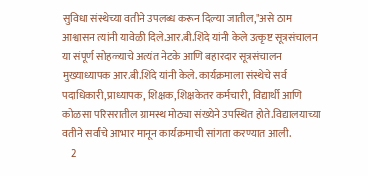सुविधा संस्थेच्या वतीने उपलब्ध करून दिल्या जातील,"असे ठाम आश्वासन त्यांनी यावेळी दिले.आर.बी.शिंदे यांनी केले उत्कृष्ट सूत्रसंचालन या संपूर्ण सोहळ्याचे अत्यंत नेटके आणि बहारदार सूत्रसंचालन मुख्याध्यापक आर.बी.शिंदे यांनी केले. कार्यक्रमाला संस्थेचे सर्व पदाधिकारी,प्राध्यापक, शिक्षक,शिक्षकेतर कर्मचारी, विद्यार्थी आणि कोळसा परिसरातील ग्रामस्थ मोठ्या संख्येने उपस्थित होते.विद्यालयाच्या वतीने सर्वांचे आभार मानून कार्यक्रमाची सांगता करण्यात आली.
    2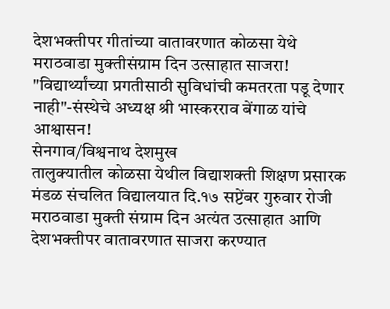देशभक्तीपर गीतांच्या वातावरणात कोळसा येथे मराठवाडा मुक्तीसंग्राम दिन उत्साहात साजरा! "विद्यार्थ्यांच्या प्रगतीसाठी सुविधांची कमतरता पडू देणार नाही"-संस्थेचे अध्यक्ष श्री भास्करराव बेंगाळ यांचे आश्वासन!
सेनगाव/विश्वनाथ देशमुख
तालुक्यातील कोळसा येथील विद्याशक्ती शिक्षण प्रसारक मंडळ संचलित विद्यालयात दि.१७ सप्टेंबर गुरुवार रोजी मराठवाडा मुक्ती संग्राम दिन अत्यंत उत्साहात आणि देशभक्तीपर वातावरणात साजरा करण्यात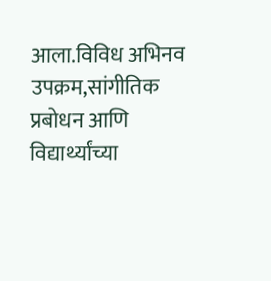आला.विविध अभिनव उपक्रम,सांगीतिक प्रबोधन आणि विद्यार्थ्यांच्या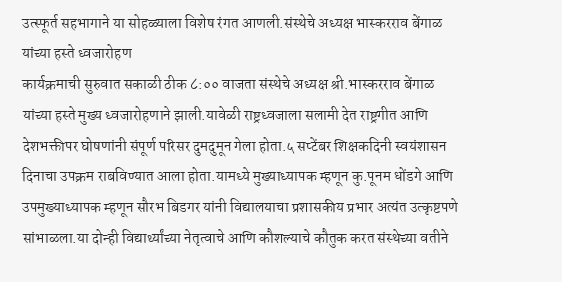उत्स्फूर्त सहभागाने या सोहळ्याला विशेष रंगत आणली.संस्थेचे अध्यक्ष भास्करराव बेंगाळ यांच्या हस्ते ध्वजारोहण
कार्यक्रमाची सुरुवात सकाळी ठीक ८:०० वाजता संस्थेचे अध्यक्ष श्री.भास्करराव बेंगाळ यांच्या हस्ते मुख्य ध्वजारोहणाने झाली.यावेळी राष्ट्रध्वजाला सलामी देत राष्ट्रगीत आणि देशभक्तीपर घोषणांनी संपूर्ण परिसर दुमदुमून गेला होता.५ सप्टेंबर शिक्षकदिनी स्वयंशासन दिनाचा उपक्रम राबविण्यात आला होता.यामध्ये मुख्याध्यापक म्हणून कु.पूनम धोंडगे आणि उपमुख्याध्यापक म्हणून सौरभ बिडगर यांनी विद्यालयाचा प्रशासकीय प्रभार अत्यंत उत्कृष्टपणे सांभाळला.या दोन्ही विद्यार्थ्यांच्या नेतृत्वाचे आणि कौशल्याचे कौतुक करत संस्थेच्या वतीने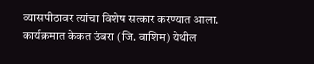व्यासपीठावर त्यांचा विशेष सत्कार करण्यात आला.
कार्यक्रमात केकत उंबरा (जि. वाशिम) येथील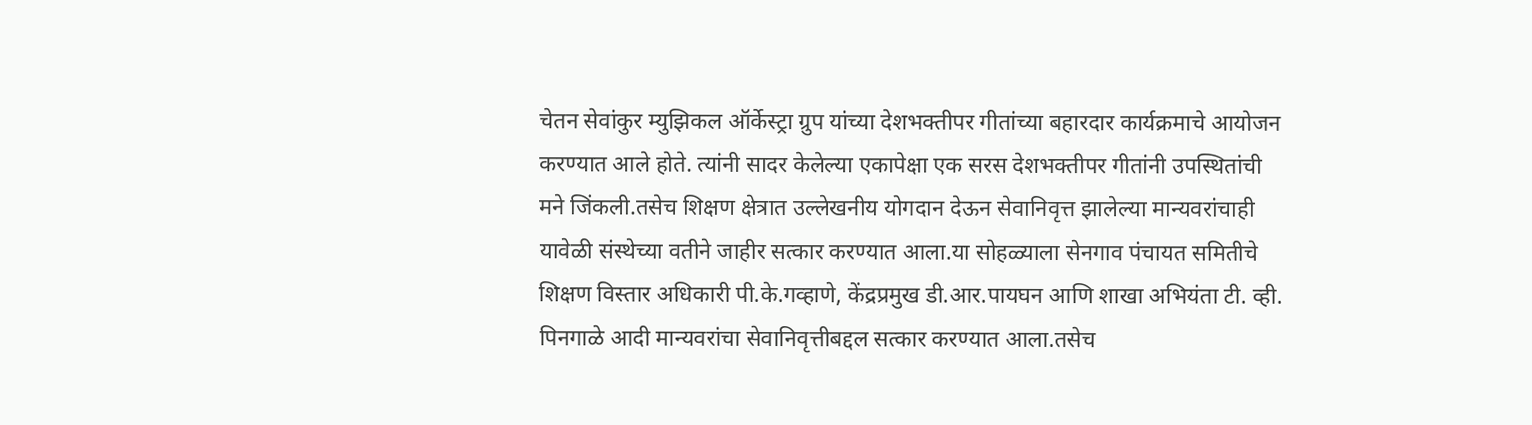चेतन सेवांकुर म्युझिकल ऑर्केस्ट्रा ग्रुप यांच्या देशभक्तीपर गीतांच्या बहारदार कार्यक्रमाचे आयोजन करण्यात आले होते. त्यांनी सादर केलेल्या एकापेक्षा एक सरस देशभक्तीपर गीतांनी उपस्थितांची मने जिंकली.तसेच शिक्षण क्षेत्रात उल्लेखनीय योगदान देऊन सेवानिवृत्त झालेल्या मान्यवरांचाही यावेळी संस्थेच्या वतीने जाहीर सत्कार करण्यात आला.या सोहळ्याला सेनगाव पंचायत समितीचे शिक्षण विस्तार अधिकारी पी.के.गव्हाणे, केंद्रप्रमुख डी.आर.पायघन आणि शाखा अभियंता टी. व्ही. पिनगाळे आदी मान्यवरांचा सेवानिवृत्तीबद्दल सत्कार करण्यात आला.तसेच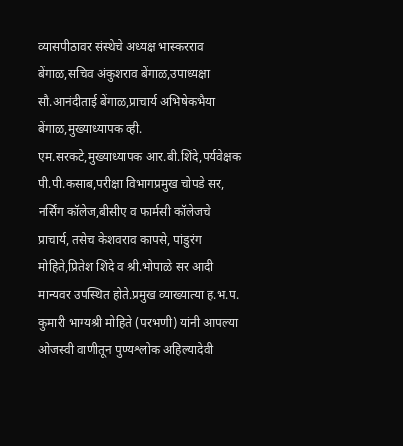व्यासपीठावर संस्थेचे अध्यक्ष भास्करराव बेंगाळ,सचिव अंकुशराव बेंगाळ,उपाध्यक्षा सौ.आनंदीताई बेंगाळ,प्राचार्य अभिषेकभैया बेंगाळ,मुख्याध्यापक व्ही. एम.सरकटे,मुख्याध्यापक आर.बी.शिंदे,पर्यवेक्षक पी.पी.कसाब,परीक्षा विभागप्रमुख चोपडे सर, नर्सिंग कॉलेज,बीसीए व फार्मसी कॉलेजचे प्राचार्य, तसेच केशवराव कापसे, पांडुरंग मोहिते,प्रितेश शिंदे व श्री.भोपाळे सर आदी मान्यवर उपस्थित होते.प्रमुख व्याख्यात्या ह.भ.प. कुमारी भाग्यश्री मोहिते (परभणी) यांनी आपल्या ओजस्वी वाणीतून पुण्यश्लोक अहिल्यादेवी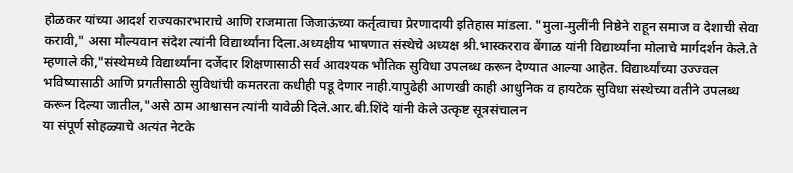होळकर यांच्या आदर्श राज्यकारभाराचे आणि राजमाता जिजाऊंच्या कर्तृत्वाचा प्रेरणादायी इतिहास मांडला. "मुला-मुलींनी निष्ठेने राहून समाज व देशाची सेवा करावी," असा मौल्यवान संदेश त्यांनी विद्यार्थ्यांना दिला.अध्यक्षीय भाषणात संस्थेचे अध्यक्ष श्री.भास्करराव बेंगाळ यांनी विद्यार्थ्यांना मोलाचे मार्गदर्शन केले.ते म्हणाले की,"संस्थेमध्ये विद्यार्थ्यांना दर्जेदार शिक्षणासाठी सर्व आवश्यक भौतिक सुविधा उपलब्ध करून देण्यात आल्या आहेत. विद्यार्थ्यांच्या उज्ज्वल भविष्यासाठी आणि प्रगतीसाठी सुविधांची कमतरता कधीही पडू देणार नाही.यापुढेही आणखी काही आधुनिक व हायटेक सुविधा संस्थेच्या वतीने उपलब्ध करून दिल्या जातील,"असे ठाम आश्वासन त्यांनी यावेळी दिले.आर.बी.शिंदे यांनी केले उत्कृष्ट सूत्रसंचालन
या संपूर्ण सोहळ्याचे अत्यंत नेटके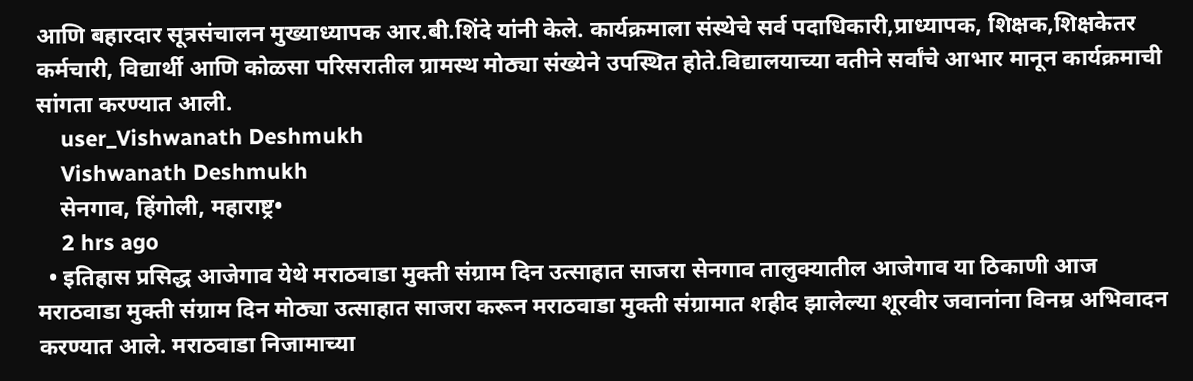आणि बहारदार सूत्रसंचालन मुख्याध्यापक आर.बी.शिंदे यांनी केले. कार्यक्रमाला संस्थेचे सर्व पदाधिकारी,प्राध्यापक, शिक्षक,शिक्षकेतर कर्मचारी, विद्यार्थी आणि कोळसा परिसरातील ग्रामस्थ मोठ्या संख्येने उपस्थित होते.विद्यालयाच्या वतीने सर्वांचे आभार मानून कार्यक्रमाची सांगता करण्यात आली.
    user_Vishwanath Deshmukh
    Vishwanath Deshmukh
    सेनगाव, हिंगोली, महाराष्ट्र•
    2 hrs ago
  • इतिहास प्रसिद्ध आजेगाव येथे मराठवाडा मुक्ती संग्राम दिन उत्साहात साजरा सेनगाव तालुक्यातील आजेगाव या ठिकाणी आज मराठवाडा मुक्ती संग्राम दिन मोठ्या उत्साहात साजरा करून मराठवाडा मुक्ती संग्रामात शहीद झालेल्या शूरवीर जवानांना विनम्र अभिवादन करण्यात आले. मराठवाडा निजामाच्या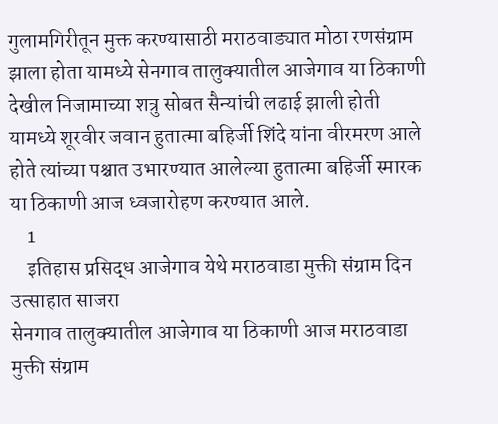गुलामगिरीतून मुक्त करण्यासाठी मराठवाड्यात मोठा रणसंग्राम झाला होता यामध्ये सेनगाव तालुक्यातील आजेगाव या ठिकाणी देखील निजामाच्या शत्रु सोबत सैन्यांची लढाई झाली होती यामध्ये शूरवीर जवान हुतात्मा बहिर्जी शिंदे यांना वीरमरण आले होते त्यांच्या पश्चात उभारण्यात आलेल्या हुतात्मा बहिर्जी स्मारक या ठिकाणी आज ध्वजारोहण करण्यात आले.
    1
    इतिहास प्रसिद्ध आजेगाव येथे मराठवाडा मुक्ती संग्राम दिन उत्साहात साजरा
सेनगाव तालुक्यातील आजेगाव या ठिकाणी आज मराठवाडा मुक्ती संग्राम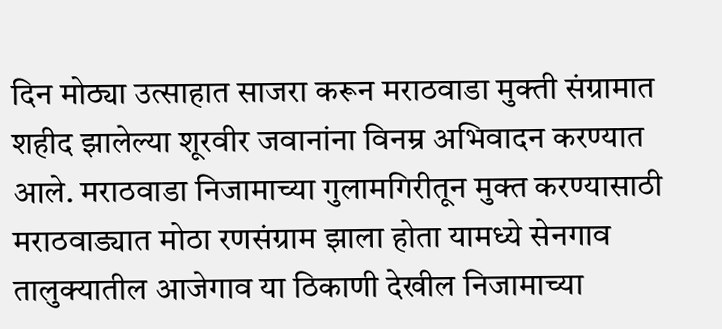दिन मोठ्या उत्साहात साजरा करून मराठवाडा मुक्ती संग्रामात शहीद झालेल्या शूरवीर जवानांना विनम्र अभिवादन करण्यात आले. मराठवाडा निजामाच्या गुलामगिरीतून मुक्त करण्यासाठी मराठवाड्यात मोठा रणसंग्राम झाला होता यामध्ये सेनगाव तालुक्यातील आजेगाव या ठिकाणी देखील निजामाच्या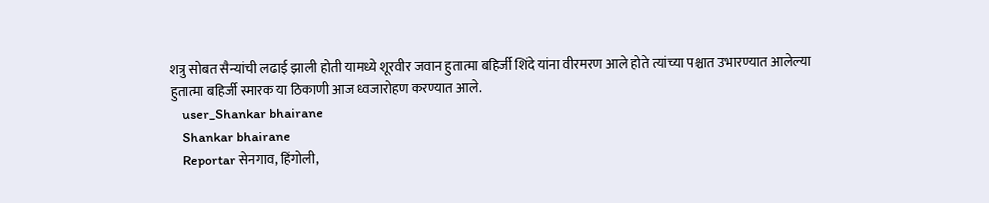शत्रु सोबत सैन्यांची लढाई झाली होती यामध्ये शूरवीर जवान हुतात्मा बहिर्जी शिंदे यांना वीरमरण आले होते त्यांच्या पश्चात उभारण्यात आलेल्या हुतात्मा बहिर्जी स्मारक या ठिकाणी आज ध्वजारोहण करण्यात आले.
    user_Shankar bhairane
    Shankar bhairane
    Reportar सेनगाव, हिंगोली,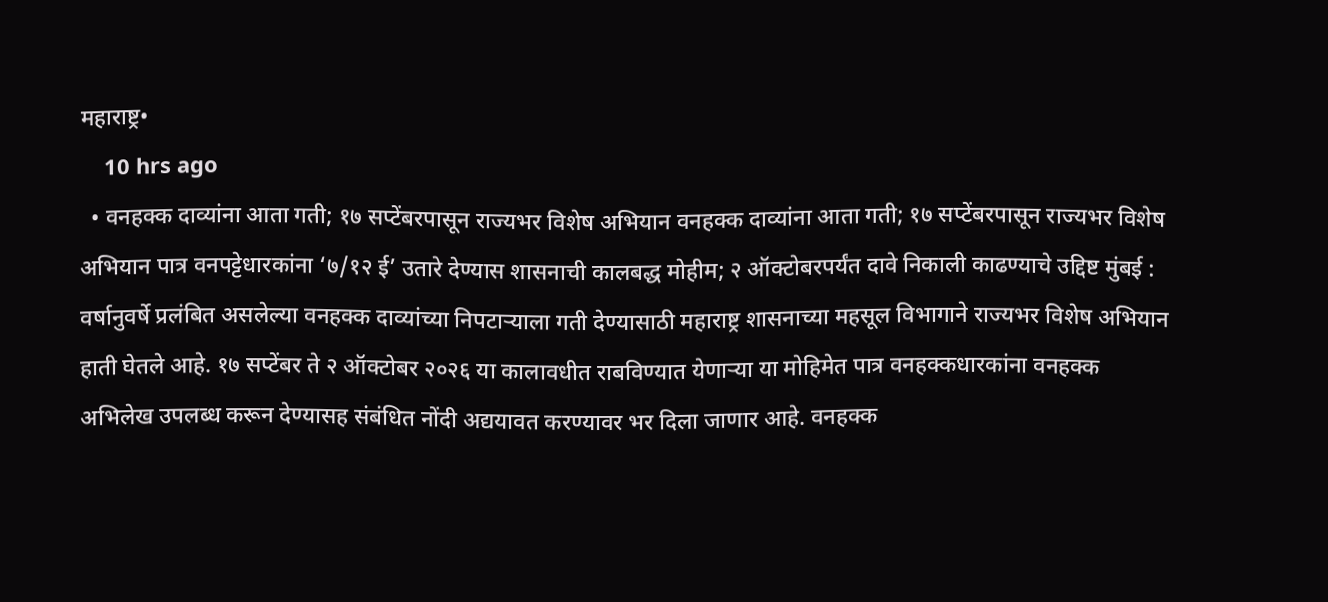महाराष्ट्र•
    10 hrs ago
  • वनहक्क दाव्यांना आता गती; १७ सप्टेंबरपासून राज्यभर विशेष अभियान वनहक्क दाव्यांना आता गती; १७ सप्टेंबरपासून राज्यभर विशेष अभियान पात्र वनपट्टेधारकांना ‘७/१२ ई’ उतारे देण्यास शासनाची कालबद्ध मोहीम; २ ऑक्टोबरपर्यंत दावे निकाली काढण्याचे उद्दिष्ट मुंबई : वर्षानुवर्षे प्रलंबित असलेल्या वनहक्क दाव्यांच्या निपटाऱ्याला गती देण्यासाठी महाराष्ट्र शासनाच्या महसूल विभागाने राज्यभर विशेष अभियान हाती घेतले आहे. १७ सप्टेंबर ते २ ऑक्टोबर २०२६ या कालावधीत राबविण्यात येणाऱ्या या मोहिमेत पात्र वनहक्कधारकांना वनहक्क अभिलेख उपलब्ध करून देण्यासह संबंधित नोंदी अद्ययावत करण्यावर भर दिला जाणार आहे. वनहक्क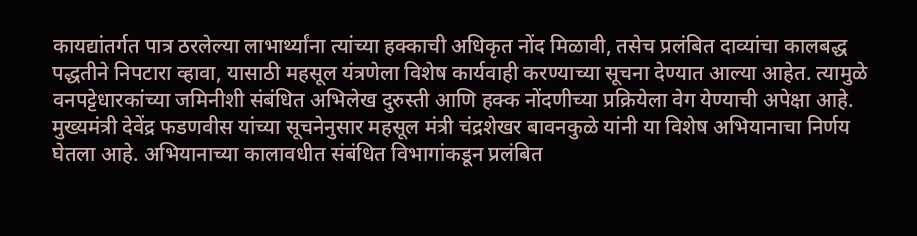कायद्यांतर्गत पात्र ठरलेल्या लाभार्थ्यांना त्यांच्या हक्काची अधिकृत नोंद मिळावी, तसेच प्रलंबित दाव्यांचा कालबद्ध पद्धतीने निपटारा व्हावा, यासाठी महसूल यंत्रणेला विशेष कार्यवाही करण्याच्या सूचना देण्यात आल्या आहेत. त्यामुळे वनपट्टेधारकांच्या जमिनीशी संबंधित अभिलेख दुरुस्ती आणि हक्क नोंदणीच्या प्रक्रियेला वेग येण्याची अपेक्षा आहे. मुख्यमंत्री देवेंद्र फडणवीस यांच्या सूचनेनुसार महसूल मंत्री चंद्रशेखर बावनकुळे यांनी या विशेष अभियानाचा निर्णय घेतला आहे. अभियानाच्या कालावधीत संबंधित विभागांकडून प्रलंबित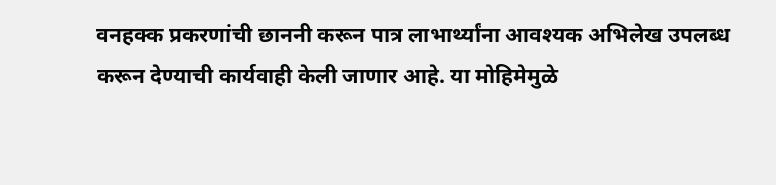वनहक्क प्रकरणांची छाननी करून पात्र लाभार्थ्यांना आवश्यक अभिलेख उपलब्ध करून देण्याची कार्यवाही केली जाणार आहे. या मोहिमेमुळे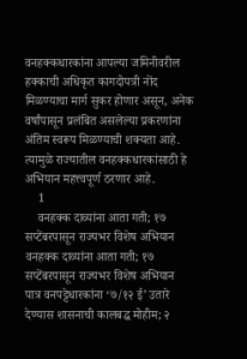वनहक्कधारकांना आपल्या जमिनीवरील हक्काची अधिकृत कागदोपत्री नोंद मिळण्याचा मार्ग सुकर होणार असून, अनेक वर्षांपासून प्रलंबित असलेल्या प्रकरणांना अंतिम स्वरूप मिळण्याची शक्यता आहे. त्यामुळे राज्यातील वनहक्कधारकांसाठी हे अभियान महत्त्वपूर्ण ठरणार आहे.
    1
    वनहक्क दाव्यांना आता गती; १७ सप्टेंबरपासून राज्यभर विशेष अभियान
वनहक्क दाव्यांना आता गती; १७ सप्टेंबरपासून राज्यभर विशेष अभियान
पात्र वनपट्टेधारकांना ‘७/१२ ई’ उतारे देण्यास शासनाची कालबद्ध मोहीम; २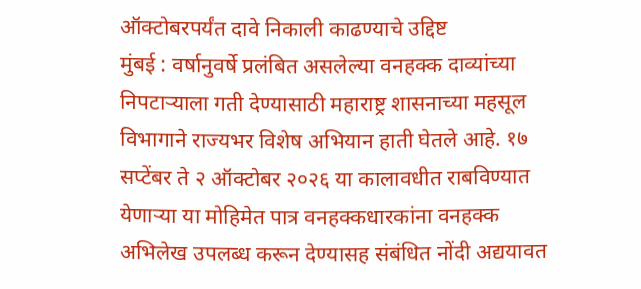ऑक्टोबरपर्यंत दावे निकाली काढण्याचे उद्दिष्ट
मुंबई : वर्षानुवर्षे प्रलंबित असलेल्या वनहक्क दाव्यांच्या निपटाऱ्याला गती देण्यासाठी महाराष्ट्र शासनाच्या महसूल विभागाने राज्यभर विशेष अभियान हाती घेतले आहे. १७ सप्टेंबर ते २ ऑक्टोबर २०२६ या कालावधीत राबविण्यात येणाऱ्या या मोहिमेत पात्र वनहक्कधारकांना वनहक्क अभिलेख उपलब्ध करून देण्यासह संबंधित नोंदी अद्ययावत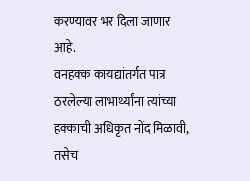करण्यावर भर दिला जाणार आहे.
वनहक्क कायद्यांतर्गत पात्र ठरलेल्या लाभार्थ्यांना त्यांच्या हक्काची अधिकृत नोंद मिळावी, तसेच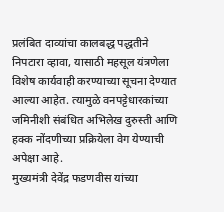प्रलंबित दाव्यांचा कालबद्ध पद्धतीने निपटारा व्हावा, यासाठी महसूल यंत्रणेला विशेष कार्यवाही करण्याच्या सूचना देण्यात आल्या आहेत. त्यामुळे वनपट्टेधारकांच्या जमिनीशी संबंधित अभिलेख दुरुस्ती आणि हक्क नोंदणीच्या प्रक्रियेला वेग येण्याची अपेक्षा आहे.
मुख्यमंत्री देवेंद्र फडणवीस यांच्या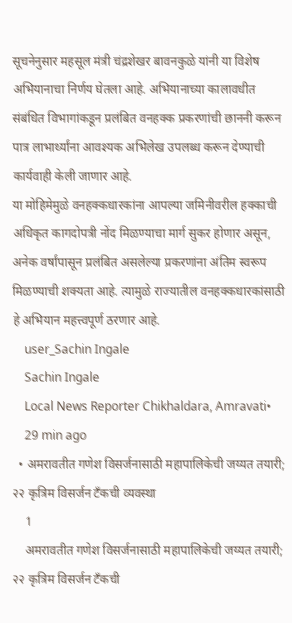सूचनेनुसार महसूल मंत्री चंद्रशेखर बावनकुळे यांनी या विशेष अभियानाचा निर्णय घेतला आहे. अभियानाच्या कालावधीत संबंधित विभागांकडून प्रलंबित वनहक्क प्रकरणांची छाननी करून पात्र लाभार्थ्यांना आवश्यक अभिलेख उपलब्ध करून देण्याची कार्यवाही केली जाणार आहे.
या मोहिमेमुळे वनहक्कधारकांना आपल्या जमिनीवरील हक्काची अधिकृत कागदोपत्री नोंद मिळण्याचा मार्ग सुकर होणार असून, अनेक वर्षांपासून प्रलंबित असलेल्या प्रकरणांना अंतिम स्वरूप मिळण्याची शक्यता आहे. त्यामुळे राज्यातील वनहक्कधारकांसाठी हे अभियान महत्त्वपूर्ण ठरणार आहे.
    user_Sachin Ingale
    Sachin Ingale
    Local News Reporter Chikhaldara, Amravati•
    29 min ago
  • अमरावतीत गणेश विसर्जनासाठी महापालिकेची जय्यत तयारी; २२ कृत्रिम विसर्जन टँकची व्यवस्था
    1
    अमरावतीत गणेश विसर्जनासाठी महापालिकेची जय्यत तयारी; २२ कृत्रिम विसर्जन टँकची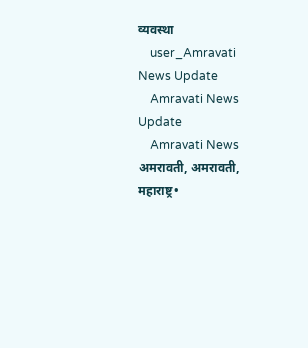व्यवस्था
    user_Amravati News Update
    Amravati News Update
    Amravati News अमरावती, अमरावती, महाराष्ट्र•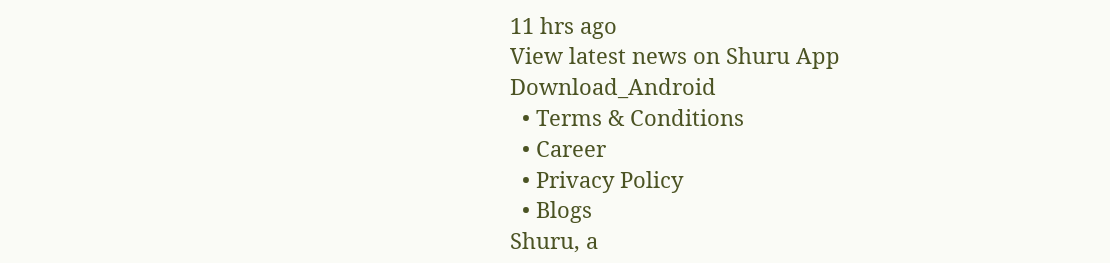11 hrs ago
View latest news on Shuru App
Download_Android
  • Terms & Conditions
  • Career
  • Privacy Policy
  • Blogs
Shuru, a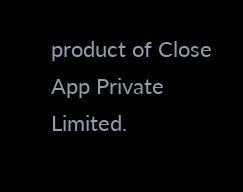product of Close App Private Limited.